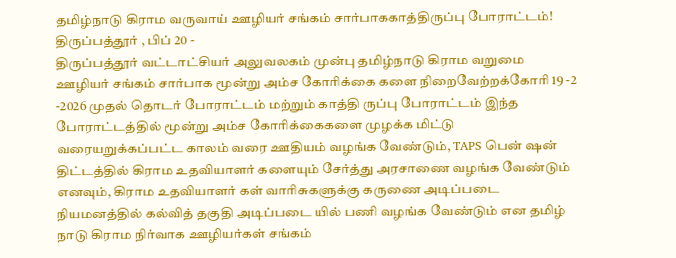தமிழ்நாடு கிராம வருவாய் ஊழியர் சங்கம் சார்பாககாத்திருப்பு போராட்டம்!
திருப்பத்தூர் , பிப் 20 -
திருப்பத்தூர் வட்டாட்சியர் அலுவலகம் முன்பு தமிழ்நாடு கிராம வறுமை ஊழியர் சங்கம் சார்பாக மூன்று அம்ச கோரிக்கை களை நிறைவேற்றக்கோரி 19 -2 -2026 முதல் தொடர் போராட்டம் மற்றும் காத்தி ருப்பு போராட்டம் இந்த போராட்டத்தில் மூன்று அம்ச கோரிக்கைகளை முழக்க மிட்டு வரையறுக்கப்பட்ட காலம் வரை ஊதியம் வழங்க வேண்டும், TAPS பென் ஷன் திட்டத்தில் கிராம உதவியாளர் களையும் சேர்த்து அரசாணை வழங்க வேண்டும் எனவும், கிராம உதவியாளர் கள் வாரிசுகளுக்கு கருணை அடிப்படை நியமனத்தில் கல்வித் தகுதி அடிப்படை யில் பணி வழங்க வேண்டும் என தமிழ் நாடு கிராம நிர்வாக ஊழியர்கள் சங்கம்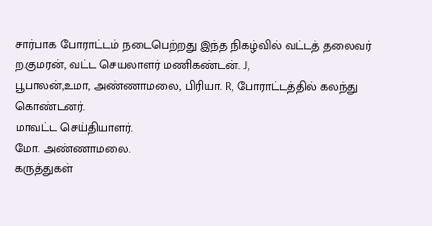சார்பாக போராட்டம் நடைபெற்றது இந்த நிகழ்வில் வட்டத் தலைவர் ற.குமரன், வட்ட செயலாளர் மணிகண்டன். J,
பூபாலன்,உமா, அண்ணாமலை, பிரியா. R, போராட்டத்தில் கலந்து கொண்டனர்.
மாவட்ட செய்தியாளர்.
மோ. அண்ணாமலை.
கருத்துகள்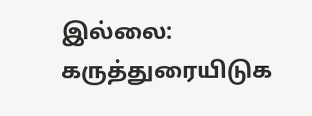இல்லை:
கருத்துரையிடுக